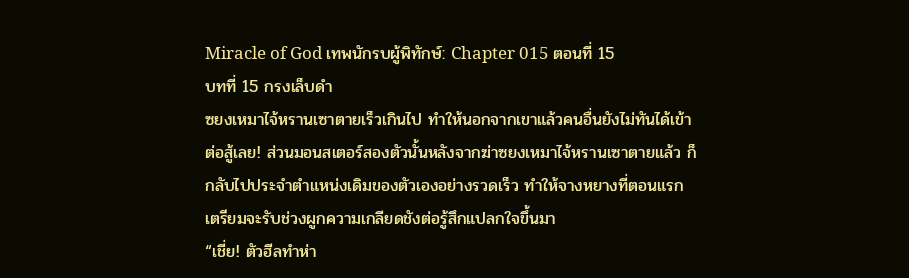Miracle of God เทพนักรบผู้พิทักษ์: Chapter 015 ตอนที่ 15
บทที่ 15 กรงเล็บดำ
ซยงเหมาไจ้หรานเซาตายเร็วเกินไป ทำให้นอกจากเขาแล้วคนอื่นยังไม่ทันได้เข้าต่อสู้เลย! ส่วนมอนสเตอร์สองตัวนั้นหลังจากฆ่าซยงเหมาไจ้หรานเซาตายแล้ว ก็กลับไปประจำตำแหน่งเดิมของตัวเองอย่างรวดเร็ว ทำให้จางหยางที่ตอนแรกเตรียมจะรับช่วงผูกความเกลียดชังต่อรู้สึกแปลกใจขึ้นมา
“เชี่ย! ตัวฮีลทำห่า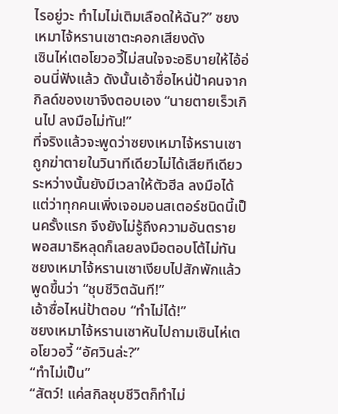ไรอยู่วะ ทำไมไม่เติมเลือดให้ฉัน?” ซยงเหมาไจ้หรานเซาตะคอกเสียงดัง
เซินไห่เตอโยวอวี้ไม่สนใจจะอธิบายให้ไอ้อ่อนนี่ฟังแล้ว ดังนั้นเอ้าซื่อไหน่ป้าคนจากกิลด์ของเขาจึงตอบเอง “นายตายเร็วเกินไป ลงมือไม่ทัน!”
ที่จริงแล้วจะพูดว่าซยงเหมาไจ้หรานเซาถูกฆ่าตายในวินาทีเดียวไม่ได้เสียทีเดียว ระหว่างนั้นยังมีเวลาให้ตัวฮีล ลงมือได้ แต่ว่าทุกคนเพิ่งเจอมอนสเตอร์ชนิดนี้เป็นครั้งแรก จึงยังไม่รู้ถึงความอันตราย พอสมาธิหลุดก็เลยลงมือตอบโต้ไม่ทัน
ซยงเหมาไจ้หรานเซาเงียบไปสักพักแล้วพูดขึ้นว่า “ชุบชีวิตฉันที!”
เอ้าซื่อไหน่ป้าตอบ “ทำไม่ได้!”
ซยงเหมาไจ้หรานเซาหันไปถามเซินไห่เตอโยวอวี้ “อัศวินล่ะ?”
“ทำไม่เป็น”
“สัตว์! แค่สกิลชุบชีวิตก็ทำไม่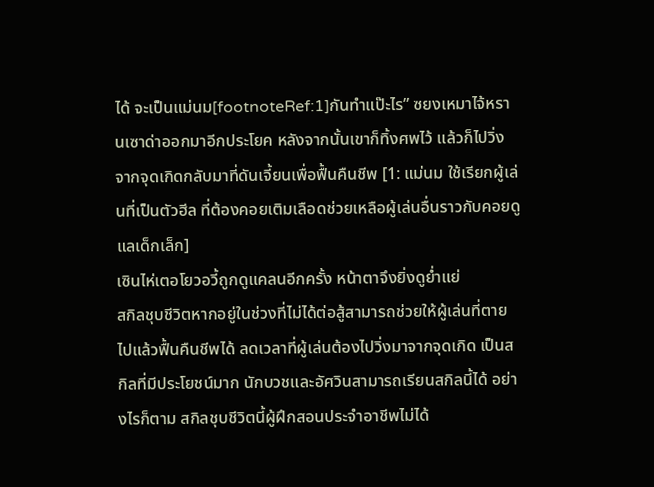ได้ จะเป็นแม่นม[footnoteRef:1]กันทำแป๊ะไร” ซยงเหมาไจ้หรานเซาด่าออกมาอีกประโยค หลังจากนั้นเขาก็ทิ้งศพไว้ แล้วก็ไปวิ่งจากจุดเกิดกลับมาที่ดันเจี้ยนเพื่อฟื้นคืนชีพ [1: แม่นม ใช้เรียกผู้เล่นที่เป็นตัวฮีล ที่ต้องคอยเติมเลือดช่วยเหลือผู้เล่นอื่นราวกับคอยดูแลเด็กเล็ก]
เซินไห่เตอโยวอวี้ถูกดูแคลนอีกครั้ง หน้าตาจึงยิ่งดูย่ำแย่
สกิลชุบชีวิตหากอยู่ในช่วงที่ไม่ได้ต่อสู้สามารถช่วยให้ผู้เล่นที่ตายไปแล้วฟื้นคืนชีพได้ ลดเวลาที่ผู้เล่นต้องไปวิ่งมาจากจุดเกิด เป็นสกิลที่มีประโยชน์มาก นักบวชและอัศวินสามารถเรียนสกิลนี้ได้ อย่างไรก็ตาม สกิลชุบชีวิตนี้ผู้ฝึกสอนประจำอาชีพไม่ได้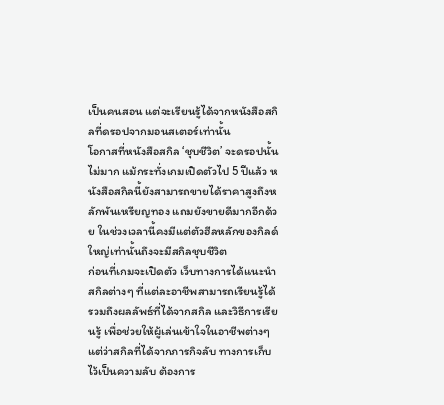เป็นคนสอน แต่จะเรียนรู้ได้จากหนังสือสกิลที่ดรอปจากมอนสเตอร์เท่านั้น
โอกาสที่หนังสือสกิล ‘ชุบชีวิต’ จะดรอปนั้นไม่มาก แม้กระทั่งเกมเปิดตัวไป 5 ปีแล้ว หนังสือสกิลนี้ยังสามารถขายได้ราคาสูงถึงหลักพันเหรียญทอง แถมยังขายดีมากอีกด้วย ในช่วงเวลานี้คงมีแต่ตัวฮีลหลักของกิลด์ใหญ่เท่านั้นถึงจะมีสกิลชุบชีวิต
ก่อนที่เกมจะเปิดตัว เว็บทางการได้แนะนำสกิลต่างๆ ที่แต่ละอาชีพสามารถเรียนรู้ได้ รวมถึงผลลัพธ์ที่ได้จากสกิล และวิธีการเรียนรู้ เพื่อช่วยให้ผู้เล่นเข้าใจในอาชีพต่างๆ แต่ว่าสกิลที่ได้จากภารกิจลับ ทางการเก็บไว้เป็นความลับ ต้องการ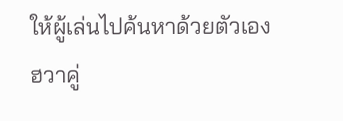ให้ผู้เล่นไปค้นหาด้วยตัวเอง
ฮวาคู่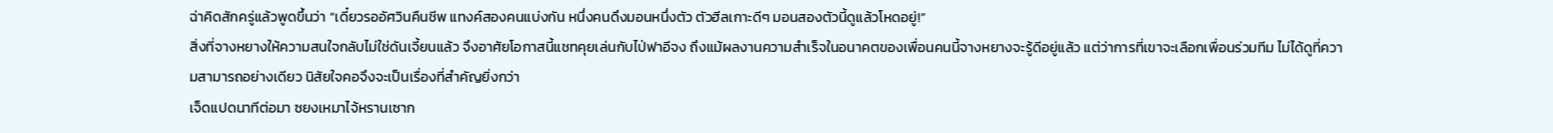ฉ่าคิดสักครู่แล้วพูดขึ้นว่า “เดี๋ยวรออัศวินคืนชีพ แทงค์สองคนแบ่งกัน หนึ่งคนดึงมอนหนึ่งตัว ตัวฮีลเกาะดีๆ มอนสองตัวนี้ดูแล้วโหดอยู่!”
สิ่งที่จางหยางให้ความสนใจกลับไม่ใช่ดันเจี้ยนแล้ว จึงอาศัยโอกาสนี้แชทคุยเล่นกับไป่ฟาอีจง ถึงแม้ผลงานความสำเร็จในอนาคตของเพื่อนคนนี้จางหยางจะรู้ดีอยู่แล้ว แต่ว่าการที่เขาจะเลือกเพื่อนร่วมทีม ไม่ได้ดูที่ความสามารถอย่างเดียว นิสัยใจคอจึงจะเป็นเรื่องที่สำคัญยิ่งกว่า
เจ็ดแปดนาทีต่อมา ซยงเหมาไจ้หรานเซาก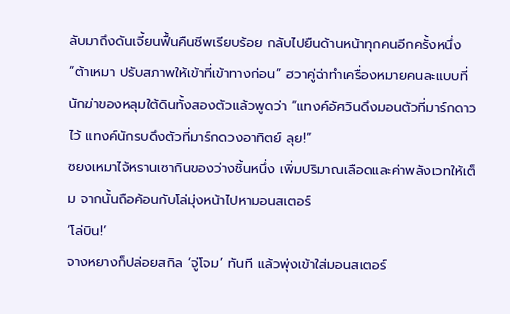ลับมาถึงดันเจี้ยนฟื้นคืนชีพเรียบร้อย กลับไปยืนด้านหน้าทุกคนอีกครั้งหนึ่ง
“ต้าเหมา ปรับสภาพให้เข้าที่เข้าทางก่อน” ฮวาคู่ฉ่าทำเครื่องหมายคนละแบบที่นักฆ่าของหลุมใต้ดินทั้งสองตัวแล้วพูดว่า “แทงค์อัศวินดึงมอนตัวที่มาร์กดาวไว้ แทงค์นักรบดึงตัวที่มาร์กดวงอาทิตย์ ลุย!”
ซยงเหมาไจ้หรานเซากินของว่างชิ้นหนึ่ง เพิ่มปริมาณเลือดและค่าพลังเวทให้เต็ม จากนั้นถือค้อนกับโล่มุ่งหน้าไปหามอนสเตอร์
‘โล่บิน!’
จางหยางก็ปล่อยสกิล ‘จู่โจม’ ทันที แล้วพุ่งเข้าใส่มอนสเตอร์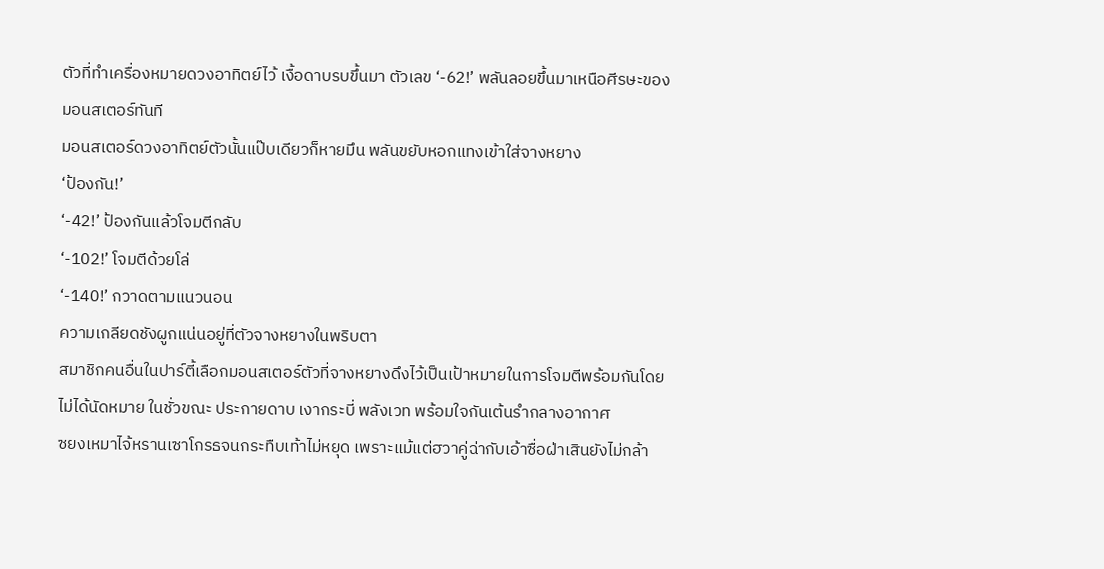ตัวที่ทำเครื่องหมายดวงอาทิตย์ไว้ เงื้อดาบรบขึ้นมา ตัวเลข ‘-62!’ พลันลอยขึ้นมาเหนือศีรษะของมอนสเตอร์ทันที
มอนสเตอร์ดวงอาทิตย์ตัวนั้นแป๊บเดียวก็หายมึน พลันขยับหอกแทงเข้าใส่จางหยาง
‘ป้องกัน!’
‘-42!’ ป้องกันแล้วโจมตีกลับ
‘-102!’ โจมตีด้วยโล่
‘-140!’ กวาดตามแนวนอน
ความเกลียดชังผูกแน่นอยู่ที่ตัวจางหยางในพริบตา
สมาชิกคนอื่นในปาร์ตี้เลือกมอนสเตอร์ตัวที่จางหยางดึงไว้เป็นเป้าหมายในการโจมตีพร้อมกันโดยไม่ได้นัดหมาย ในชั่วขณะ ประกายดาบ เงากระบี่ พลังเวท พร้อมใจกันเต้นรำกลางอากาศ
ซยงเหมาไจ้หรานเซาโกรธจนกระทืบเท้าไม่หยุด เพราะแม้แต่ฮวาคู่ฉ่ากับเอ้าซื่อฝ่าเสินยังไม่กล้า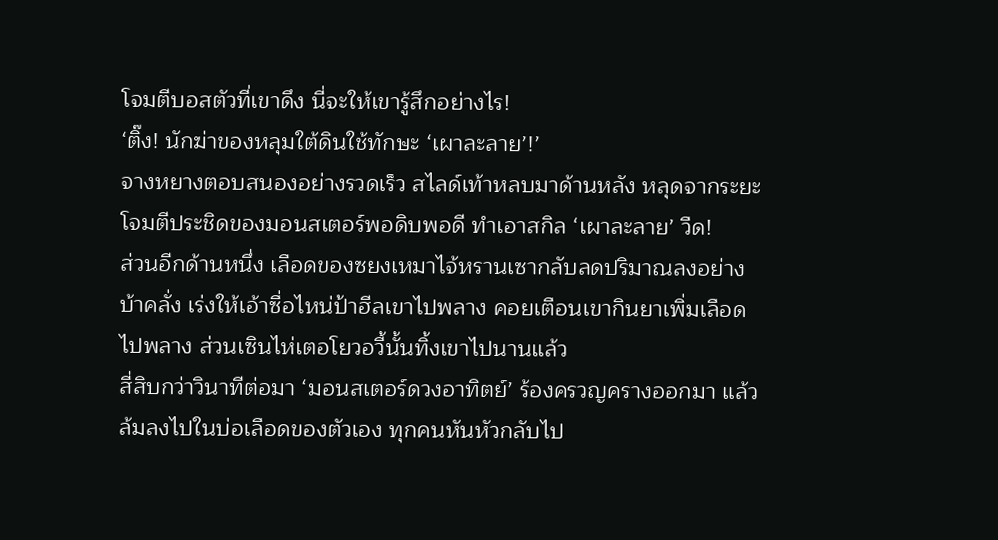โจมตีบอสตัวที่เขาดึง นี่จะให้เขารู้สึกอย่างไร!
‘ติ๊ง! นักฆ่าของหลุมใต้ดินใช้ทักษะ ‘เผาละลาย’!’
จางหยางตอบสนองอย่างรวดเร็ว สไลด์เท้าหลบมาด้านหลัง หลุดจากระยะโจมตีประชิดของมอนสเตอร์พอดิบพอดี ทำเอาสกิล ‘เผาละลาย’ วืด!
ส่วนอีกด้านหนึ่ง เลือดของซยงเหมาไจ้หรานเซากลับลดปริมาณลงอย่างบ้าคลั่ง เร่งให้เอ้าซื่อไหน่ป้าฮีลเขาไปพลาง คอยเตือนเขากินยาเพิ่มเลือดไปพลาง ส่วนเซินไห่เตอโยวอวี้นั้นทิ้งเขาไปนานแล้ว
สี่สิบกว่าวินาทีต่อมา ‘มอนสเตอร์ดวงอาทิตย์’ ร้องครวญครางออกมา แล้วล้มลงไปในบ่อเลือดของตัวเอง ทุกคนหันหัวกลับไป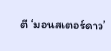ตี ‘มอนสเตอร์ดาว’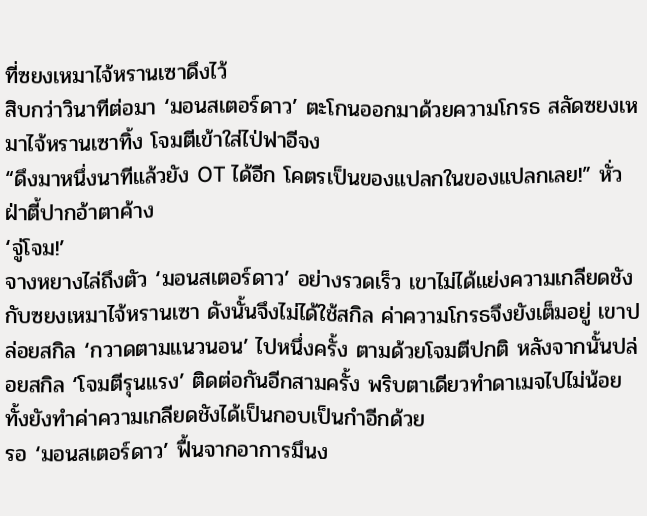ที่ซยงเหมาไจ้หรานเซาดึงไว้
สิบกว่าวินาทีต่อมา ‘มอนสเตอร์ดาว’ ตะโกนออกมาด้วยความโกรธ สลัดซยงเหมาไจ้หรานเซาทิ้ง โจมตีเข้าใส่ไป่ฟาอีจง
“ดึงมาหนึ่งนาทีแล้วยัง OT ได้อีก โคตรเป็นของแปลกในของแปลกเลย!” หั่วฝ่าตี้ปากอ้าตาค้าง
‘จู่โจม!’
จางหยางไล่ถึงตัว ‘มอนสเตอร์ดาว’ อย่างรวดเร็ว เขาไม่ได้แย่งความเกลียดชังกับซยงเหมาไจ้หรานเซา ดังนั้นจึงไม่ได้ใช้สกิล ค่าความโกรธจึงยังเต็มอยู่ เขาปล่อยสกิล ‘กวาดตามแนวนอน’ ไปหนึ่งครั้ง ตามด้วยโจมตีปกติ หลังจากนั้นปล่อยสกิล ‘โจมตีรุนแรง’ ติดต่อกันอีกสามครั้ง พริบตาเดียวทำดาเมจไปไม่น้อย ทั้งยังทำค่าความเกลียดชังได้เป็นกอบเป็นกำอีกด้วย
รอ ‘มอนสเตอร์ดาว’ ฟื้นจากอาการมึนง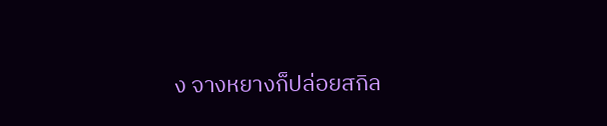ง จางหยางก็ปล่อยสกิล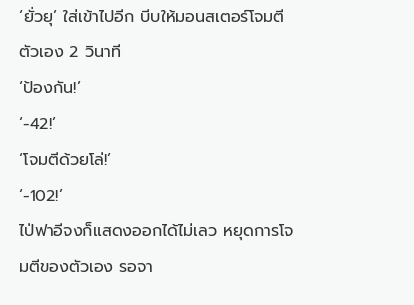‘ยั่วยุ’ ใส่เข้าไปอีก บีบให้มอนสเตอร์โจมตีตัวเอง 2 วินาที
‘ป้องกัน!’
‘-42!’
‘โจมตีด้วยโล่!’
‘-102!’
ไป่ฟาอีจงก็แสดงออกได้ไม่เลว หยุดการโจมตีของตัวเอง รอจา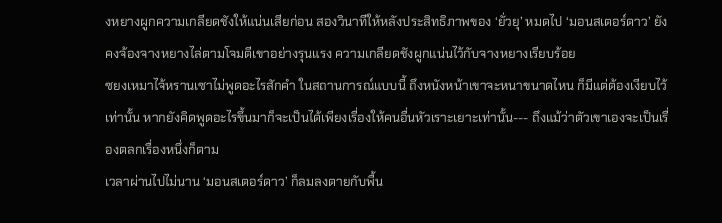งหยางผูกความเกลียดชังให้แน่นเสียก่อน สองวินาทีให้หลังประสิทธิภาพของ ‘ยั่วยุ’ หมดไป ‘มอนสเตอร์ดาว’ ยังคงจ้องจางหยางไล่ตามโจมตีเขาอย่างรุนแรง ความเกลียดชังผูกแน่นไว้กับจางหยางเรียบร้อย
ซยงเหมาไจ้หรานเซาไม่พูดอะไรสักคำ ในสถานการณ์แบบนี้ ถึงหนังหน้าเขาจะหนาขนาดไหน ก็มีแต่ต้องเงียบไว้เท่านั้น หากยังคิดพูดอะไรขึ้นมาก็จะเป็นได้เพียงเรื่องให้คนอื่นหัวเราะเยาะเท่านั้น--- ถึงแม้ว่าตัวเขาเองจะเป็นเรื่องตลกเรื่องหนึ่งก็ตาม
เวลาผ่านไปไม่นาน ‘มอนสเตอร์ดาว’ ก็ลมลงตายกับพื้น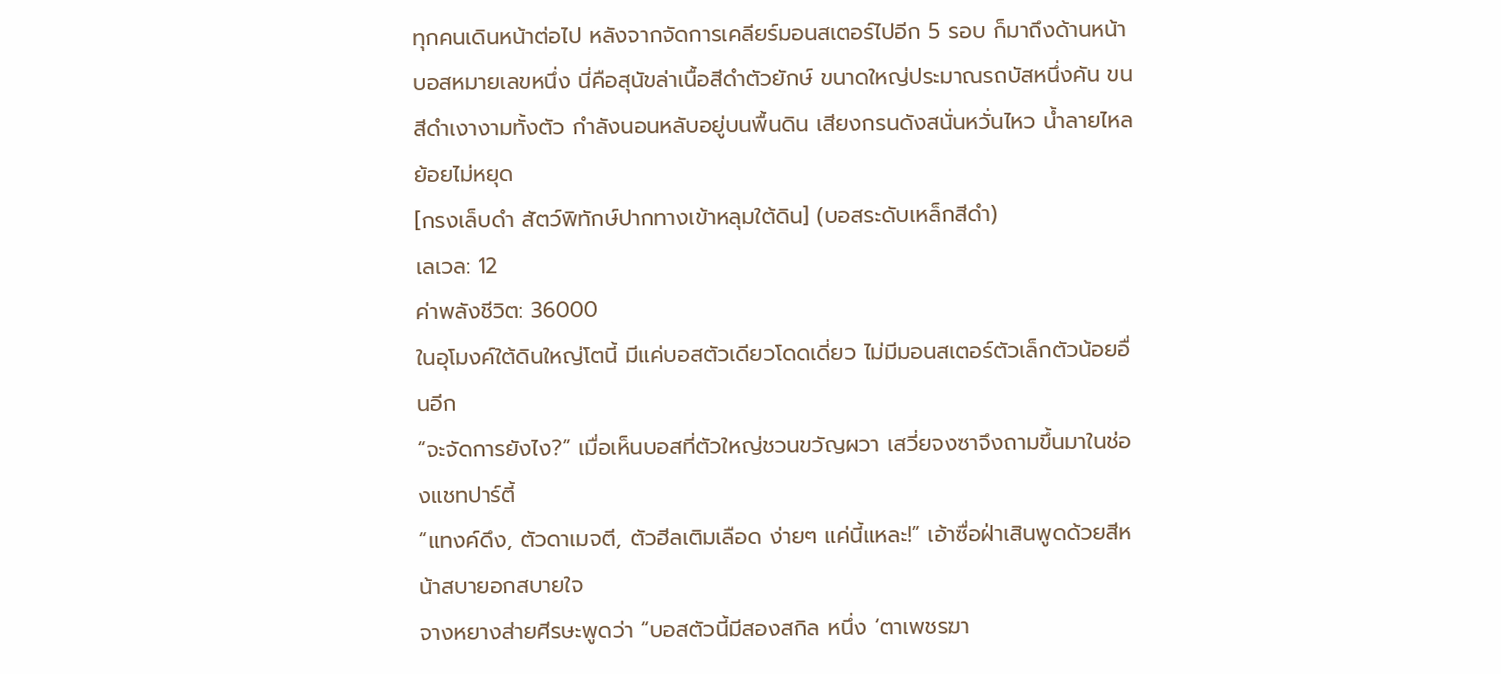ทุกคนเดินหน้าต่อไป หลังจากจัดการเคลียร์มอนสเตอร์ไปอีก 5 รอบ ก็มาถึงด้านหน้าบอสหมายเลขหนึ่ง นี่คือสุนัขล่าเนื้อสีดำตัวยักษ์ ขนาดใหญ่ประมาณรถบัสหนึ่งคัน ขนสีดำเงางามทั้งตัว กำลังนอนหลับอยู่บนพื้นดิน เสียงกรนดังสนั่นหวั่นไหว น้ำลายไหลย้อยไม่หยุด
[กรงเล็บดำ สัตว์พิทักษ์ปากทางเข้าหลุมใต้ดิน] (บอสระดับเหล็กสีดำ)
เลเวล: 12
ค่าพลังชีวิต: 36000
ในอุโมงค์ใต้ดินใหญ่โตนี้ มีแค่บอสตัวเดียวโดดเดี่ยว ไม่มีมอนสเตอร์ตัวเล็กตัวน้อยอื่นอีก
“จะจัดการยังไง?” เมื่อเห็นบอสที่ตัวใหญ่ชวนขวัญผวา เสวี่ยจงซาจึงถามขึ้นมาในช่องแชทปาร์ตี้
“แทงค์ดึง, ตัวดาเมจตี, ตัวฮีลเติมเลือด ง่ายๆ แค่นี้แหละ!” เอ้าซื่อฝ่าเสินพูดด้วยสีหน้าสบายอกสบายใจ
จางหยางส่ายศีรษะพูดว่า “บอสตัวนี้มีสองสกิล หนึ่ง ‘ตาเพชรฆา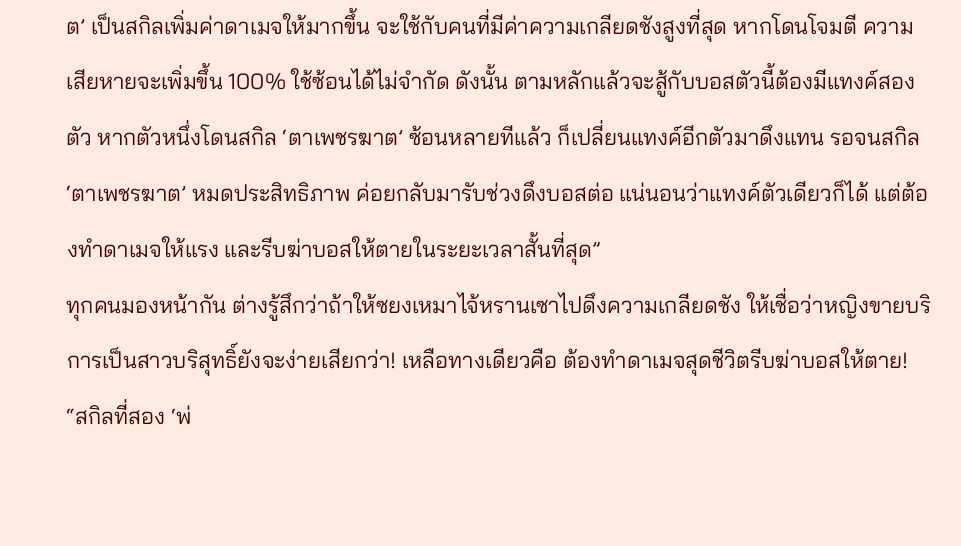ต’ เป็นสกิลเพิ่มค่าดาเมจให้มากขึ้น จะใช้กับคนที่มีค่าความเกลียดชังสูงที่สุด หากโดนโจมตี ความเสียหายจะเพิ่มขึ้น 100% ใช้ซ้อนได้ไม่จำกัด ดังนั้น ตามหลักแล้วจะสู้กับบอสตัวนี้ต้องมีแทงค์สองตัว หากตัวหนึ่งโดนสกิล ‘ตาเพชรฆาต’ ซ้อนหลายทีแล้ว ก็เปลี่ยนแทงค์อีกตัวมาดึงแทน รอจนสกิล ‘ตาเพชรฆาต’ หมดประสิทธิภาพ ค่อยกลับมารับช่วงดึงบอสต่อ แน่นอนว่าแทงค์ตัวเดียวก็ได้ แต่ต้องทำดาเมจให้แรง และรีบฆ่าบอสให้ตายในระยะเวลาสั้นที่สุด”
ทุกคนมองหน้ากัน ต่างรู้สึกว่าถ้าให้ซยงเหมาไจ้หรานเซาไปดึงความเกลียดชัง ให้เชื่อว่าหญิงขายบริการเป็นสาวบริสุทธิ์ยังจะง่ายเสียกว่า! เหลือทางเดียวคือ ต้องทำดาเมจสุดชีวิตรีบฆ่าบอสให้ตาย!
“สกิลที่สอง ‘พ่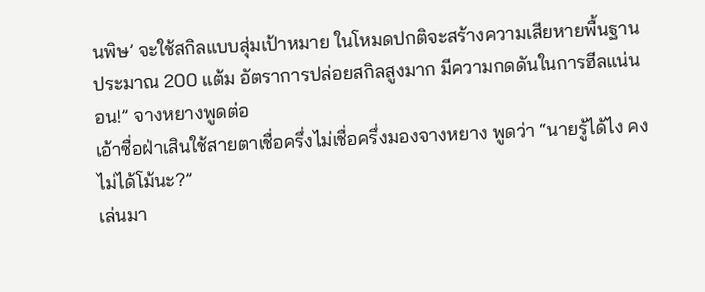นพิษ’ จะใช้สกิลแบบสุ่มเป้าหมาย ในโหมดปกติจะสร้างความเสียหายพื้นฐานประมาณ 200 แต้ม อัตราการปล่อยสกิลสูงมาก มีความกดดันในการฮีลแน่นอน!” จางหยางพูดต่อ
เอ้าซื่อฝ่าเสินใช้สายตาเชื่อครึ่งไม่เชื่อครึ่งมองจางหยาง พูดว่า “นายรู้ได้ไง คงไม่ได้โม้นะ?”
เล่นมา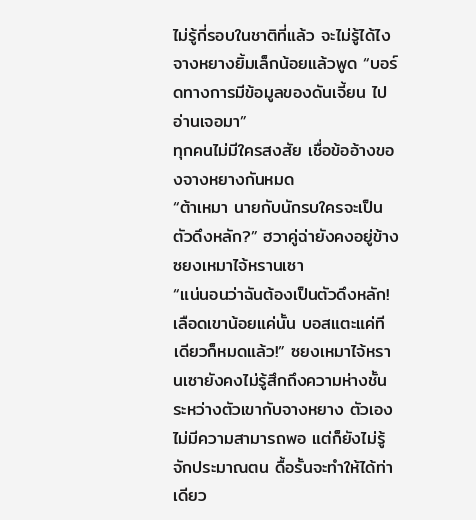ไม่รู้กี่รอบในชาติที่แล้ว จะไม่รู้ได้ไง จางหยางยิ้มเล็กน้อยแล้วพูด “บอร์ดทางการมีข้อมูลของดันเจี้ยน ไปอ่านเจอมา”
ทุกคนไม่มีใครสงสัย เชื่อข้ออ้างของจางหยางกันหมด
“ต้าเหมา นายกับนักรบใครจะเป็นตัวดึงหลัก?” ฮวาคู่ฉ่ายังคงอยู่ข้างซยงเหมาไจ้หรานเซา
“แน่นอนว่าฉันต้องเป็นตัวดึงหลัก! เลือดเขาน้อยแค่นั้น บอสแตะแค่ทีเดียวก็หมดแล้ว!” ซยงเหมาไจ้หรานเซายังคงไม่รู้สึกถึงความห่างชั้นระหว่างตัวเขากับจางหยาง ตัวเองไม่มีความสามารถพอ แต่ก็ยังไม่รู้จักประมาณตน ดื้อรั้นจะทำให้ได้ท่าเดียว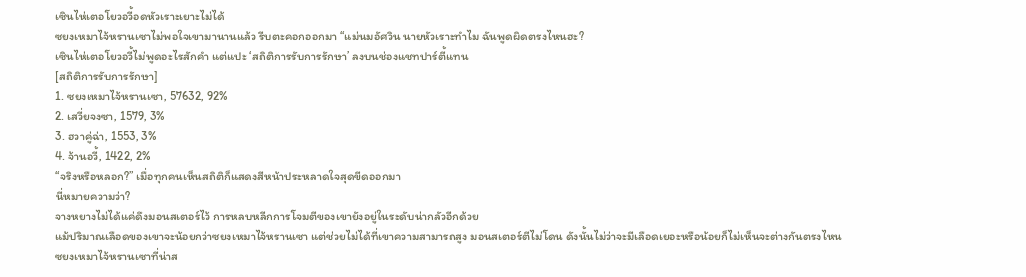เซินไห่เตอโยวอวี้อดหัวเราะเยาะไม่ได้
ซยงเหมาไจ้หรานเซาไม่พอใจเขามานานแล้ว รีบตะคอกออกมา “แม่นมอัศวิน นายหัวเราะทำไม ฉันพูดผิดตรงไหนฮะ?
เซินไห่เตอโยวอวี้ไม่พูดอะไรสักคำ แต่แปะ ‘สถิติการรับการรักษา’ ลงบนช่องแชทปาร์ตี้แทน
[สถิติการรับการรักษา]
1. ซยงเหมาไจ้หรานเซา, 57632, 92%
2. เสวี่ยจงซา, 1579, 3%
3. ฮวาคู่ฉ่า, 1553, 3%
4. จ้านอวี้, 1422, 2%
“จริงหรือหลอก?” เมื่อทุกคนเห็นสถิติก็แสดงสีหน้าประหลาดใจสุดขีดออกมา
นี่หมายความว่า?
จางหยางไม่ได้แค่ดึงมอนสเตอร์ไว้ การหลบหลีกการโจมตีของเขายังอยู่ในระดับน่ากลัวอีกด้วย
แม้ปริมาณเลือดของเขาจะน้อยกว่าซยงเหมาไจ้หรานเซา แต่ช่วยไม่ได้ที่เขาความสามารถสูง มอนสเตอร์ตีไม่โดน ดังนั้นไม่ว่าจะมีเลือดเยอะหรือน้อยก็ไม่เห็นจะต่างกันตรงไหน
ซยงเหมาไจ้หรานเซาที่น่าส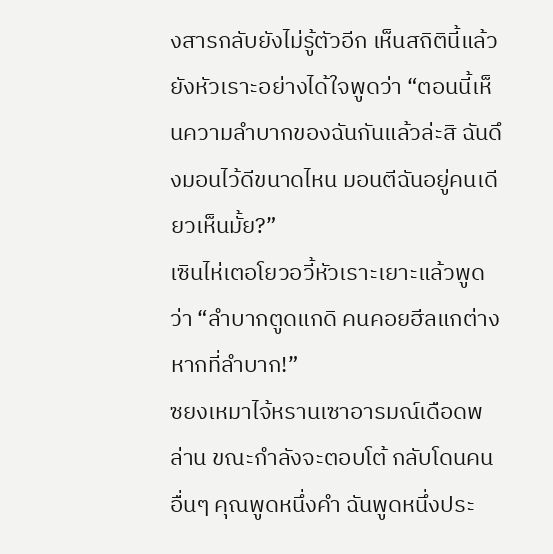งสารกลับยังไม่รู้ตัวอีก เห็นสถิตินี้แล้วยังหัวเราะอย่างได้ใจพูดว่า “ตอนนี้เห็นความลำบากของฉันกันแล้วล่ะสิ ฉันดึงมอนไว้ดีขนาดไหน มอนตีฉันอยู่คนเดียวเห็นมั้ย?”
เซินไห่เตอโยวอวี้หัวเราะเยาะแล้วพูดว่า “ลำบากตูดแกดิ คนคอยฮีลแกต่างหากที่ลำบาก!”
ซยงเหมาไจ้หรานเซาอารมณ์เดือดพล่าน ขณะกำลังจะตอบโต้ กลับโดนคนอื่นๆ คุณพูดหนึ่งคำ ฉันพูดหนึ่งประ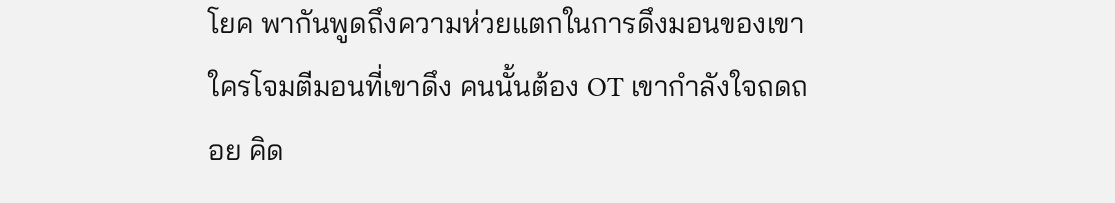โยค พากันพูดถึงความห่วยแตกในการดึงมอนของเขา ใครโจมตีมอนที่เขาดึง คนนั้นต้อง OT เขากำลังใจถดถอย คิด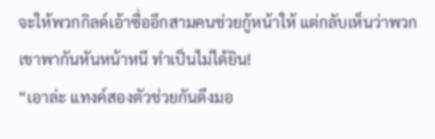จะให้พวกกิลด์เอ้าซื่ออีกสามคนช่วยกู้หน้าให้ แต่กลับเห็นว่าพวกเขาพากันหันหน้าหนี ทำเป็นไม่ได้ยิน!
“เอาล่ะ แทงค์สองตัวช่วยกันดึงมอ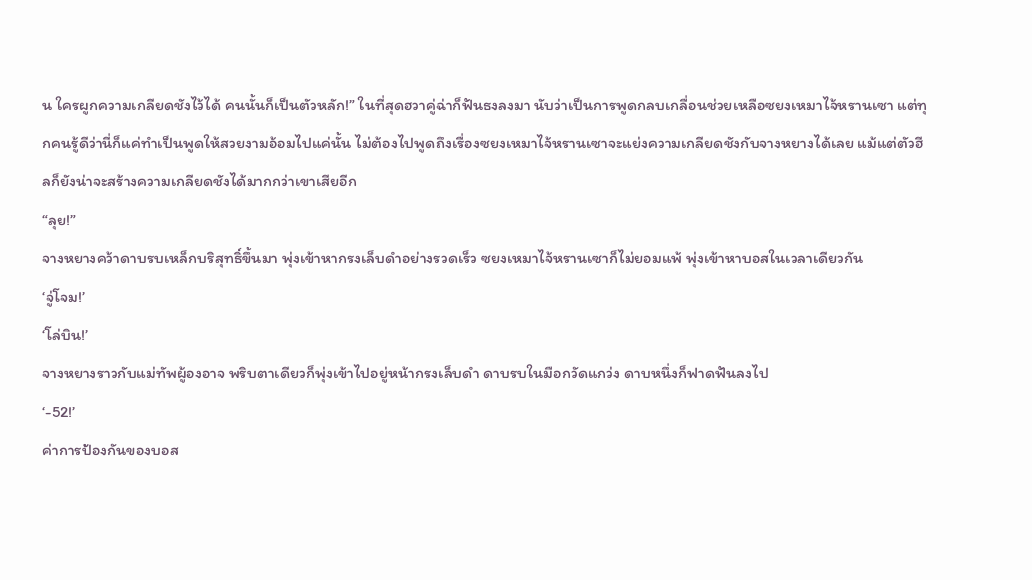น ใครผูกความเกลียดชังไว้ได้ คนนั้นก็เป็นตัวหลัก!” ในที่สุดฮวาคู่ฉ่าก็ฟันธงลงมา นับว่าเป็นการพูดกลบเกลื่อนช่วยเหลือซยงเหมาไจ้หรานเซา แต่ทุกคนรู้ดีว่านี่ก็แค่ทำเป็นพูดให้สวยงามอ้อมไปแค่นั้น ไม่ต้องไปพูดถึงเรื่องซยงเหมาไจ้หรานเซาจะแย่งความเกลียดชังกับจางหยางได้เลย แม้แต่ตัวฮีลก็ยังน่าจะสร้างความเกลียดชังได้มากกว่าเขาเสียอีก
“ลุย!”
จางหยางคว้าดาบรบเหล็กบริสุทธิ์ขึ้นมา พุ่งเข้าหากรงเล็บดำอย่างรวดเร็ว ซยงเหมาไจ้หรานเซาก็ไม่ยอมแพ้ พุ่งเข้าหาบอสในเวลาเดียวกัน
‘จู่โจม!’
‘โล่บิน!’
จางหยางราวกับแม่ทัพผู้องอาจ พริบตาเดียวก็พุ่งเข้าไปอยู่หน้ากรงเล็บดำ ดาบรบในมือกวัดแกว่ง ดาบหนึ่งก็ฟาดฟันลงไป
‘-52!’
ค่าการป้องกันของบอส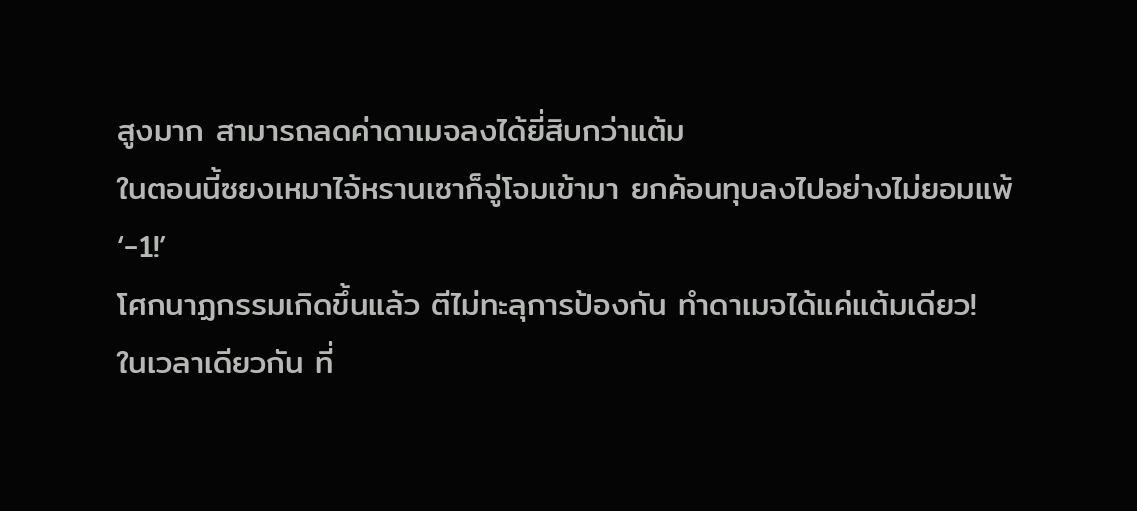สูงมาก สามารถลดค่าดาเมจลงได้ยี่สิบกว่าแต้ม
ในตอนนี้ซยงเหมาไจ้หรานเซาก็จู่โจมเข้ามา ยกค้อนทุบลงไปอย่างไม่ยอมแพ้
‘-1!’
โศกนาฏกรรมเกิดขึ้นแล้ว ตีไม่ทะลุการป้องกัน ทำดาเมจได้แค่แต้มเดียว!
ในเวลาเดียวกัน ที่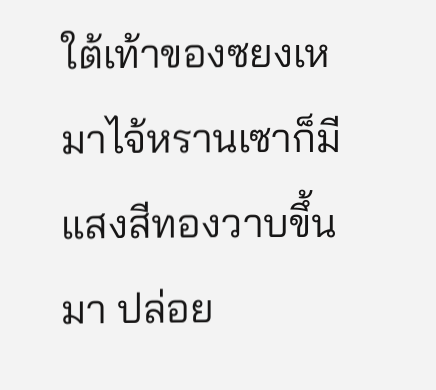ใต้เท้าของซยงเหมาไจ้หรานเซาก็มีแสงสีทองวาบขึ้นมา ปล่อย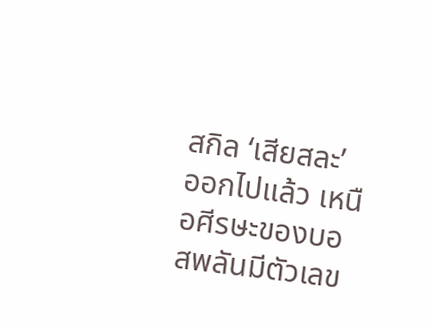สกิล ‘เสียสละ’ ออกไปแล้ว เหนือศีรษะของบอสพลันมีตัวเลข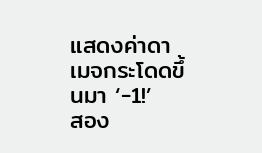แสดงค่าดาเมจกระโดดขึ้นมา ‘-1!’
สอง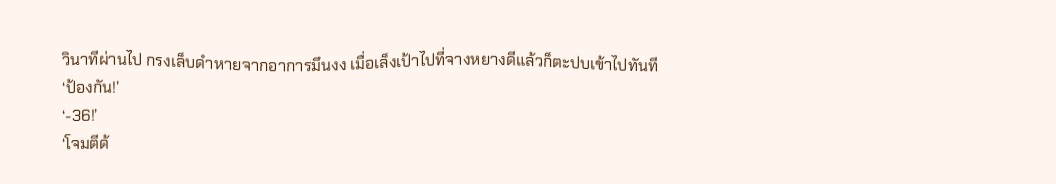วินาทีผ่านไป กรงเล็บดำหายจากอาการมึนงง เมื่อเล็งเป้าไปที่จางหยางดีแล้วก็ตะปบเข้าไปทันที
‘ป้องกัน!’
‘-36!’
‘โจมตีด้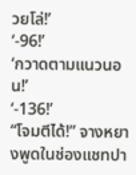วยโล่!’
‘-96!’
‘กวาดตามแนวนอน!’
‘-136!’
“โจมตีได้!” จางหยางพูดในช่องแชทปา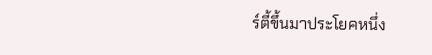ร์ตี้ขึ้นมาประโยคหนึ่ง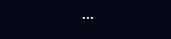...